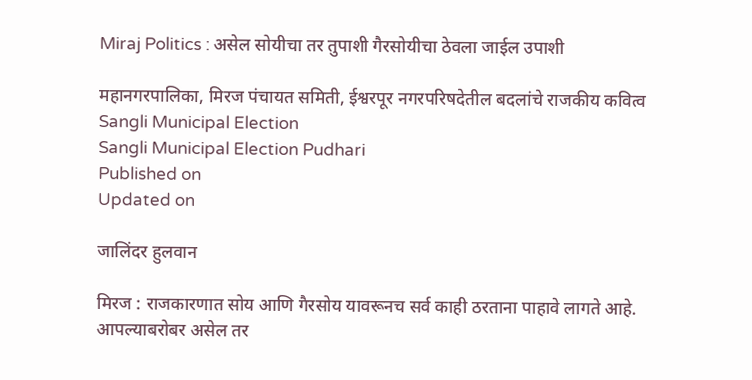Miraj Politics : असेल सोयीचा तर तुपाशी गैरसोयीचा ठेवला जाईल उपाशी

महानगरपालिका, मिरज पंचायत समिती, ईश्वरपूर नगरपरिषदेतील बदलांचे राजकीय कवित्व
Sangli Municipal Election
Sangli Municipal Election Pudhari
Published on
Updated on

जालिंदर हुलवान

मिरज : राजकारणात सोय आणि गैरसोय यावरूनच सर्व काही ठरताना पाहावे लागते आहे. आपल्याबरोबर असेल तर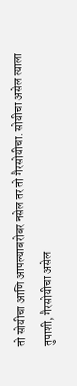तो सोयीचा आणि आपल्याबरोबर नसेल तर तो गैरसोयीचा. सोयीचा असेल त्याला तुपाशी, गैरसोयीचा असेल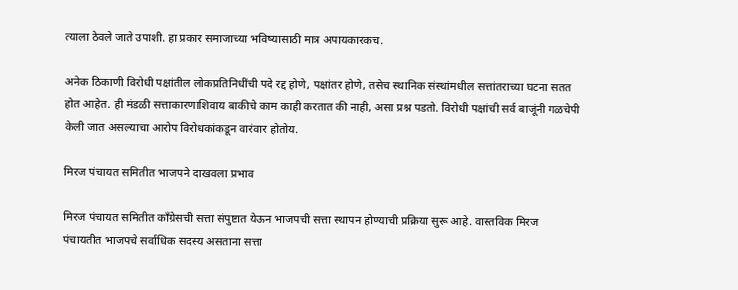त्याला ठेवले जाते उपाशी. हा प्रकार समाजाच्या भविष्यासाठी मात्र अपायकारकच.

अनेक ठिकाणी विरोधी पक्षांतील लोकप्रतिनिधींची पदे रद्द होणे, पक्षांतर होणे, तसेच स्थानिक संस्थांमधील सत्तांतराच्या घटना सतत होत आहेत. ही मंडळी सत्ताकारणाशिवाय बाकीचे काम काही करतात की नाही, असा प्रश्न पडतो. विरोधी पक्षांची सर्व बाजूंनी गळचेपी केली जात असल्याचा आरोप विरोधकांकडून वारंवार होतोय.

मिरज पंचायत समितीत भाजपने दाखवला प्रभाव

मिरज पंचायत समितीत काँग्रेसची सत्ता संपुष्टात येऊन भाजपची सत्ता स्थापन होण्याची प्रक्रिया सुरू आहे. वास्तविक मिरज पंचायतीत भाजपचे सर्वाधिक सदस्य असताना सत्ता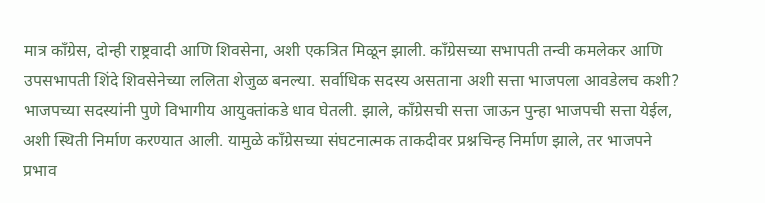मात्र काँग्रेस, दोन्ही राष्ट्रवादी आणि शिवसेना, अशी एकत्रित मिळून झाली. काँग्रेसच्या सभापती तन्वी कमलेकर आणि उपसभापती शिंदे शिवसेनेच्या ललिता शेजुळ बनल्या. सर्वाधिक सदस्य असताना अशी सत्ता भाजपला आवडेलच कशी? भाजपच्या सदस्यांनी पुणे विभागीय आयुक्तांकडे धाव घेतली. झाले, काँग्रेसची सत्ता जाऊन पुन्हा भाजपची सत्ता येईल, अशी स्थिती निर्माण करण्यात आली. यामुळे काँग्रेसच्या संघटनात्मक ताकदीवर प्रश्नचिन्ह निर्माण झाले, तर भाजपने प्रभाव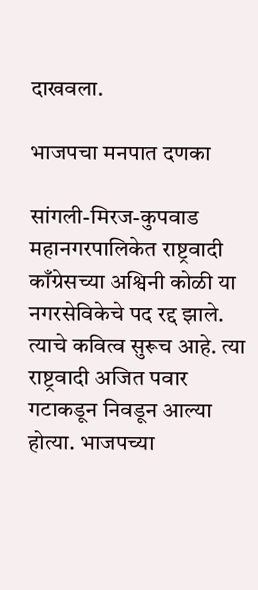दाखवला.

भाजपचा मनपात दणका

सांगली-मिरज-कुपवाड महानगरपालिकेत राष्ट्रवादी काँग्रेसच्या अश्विनी कोळी या नगरसेविकेचे पद रद्द झाले. त्याचे कवित्व सुरूच आहे. त्या राष्ट्रवादी अजित पवार गटाकडून निवडून आल्या होत्या. भाजपच्या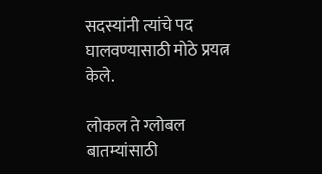सदस्यांनी त्यांचे पद घालवण्यासाठी मोठे प्रयत्न केले.

लोकल ते ग्लोबल बातम्यांसाठी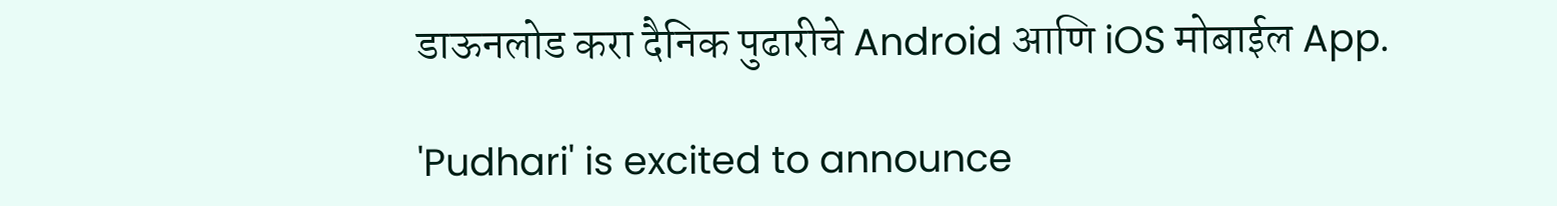डाऊनलोड करा दैनिक पुढारीचे Android आणि iOS मोबाईल App.

'Pudhari' is excited to announce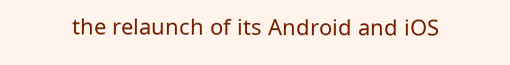the relaunch of its Android and iOS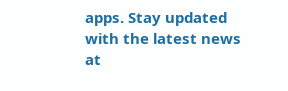apps. Stay updated with the latest news at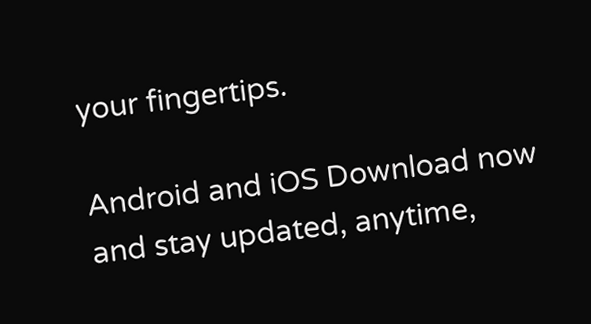your fingertips.

Android and iOS Download now and stay updated, anytime,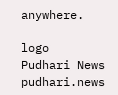anywhere.

logo
Pudhari News
pudhari.news